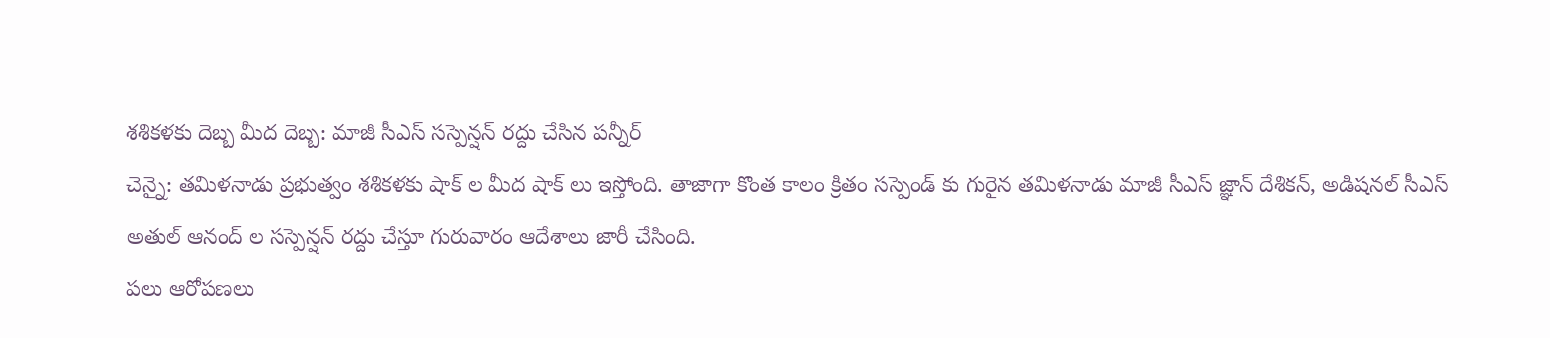శశికళకు దెబ్బ మీద దెబ్బ: మాజీ సీఎస్ సస్పెన్షన్ రద్దు చేసిన పన్నీర్
చెన్నై: తమిళనాడు ప్రభుత్వం శశికళకు షాక్ ల మీద షాక్ లు ఇస్తోంది. తాజాగా కొంత కాలం క్రితం సస్పెండ్ కు గురైన తమిళనాడు మాజీ సీఎస్ జ్ఞాన్ దేశికన్, అడిషనల్ సీఎస్ అతుల్ ఆనంద్ ల సస్పెన్షన్ రద్దు చేస్తూ గురువారం ఆదేశాలు జారీ చేసింది.
పలు ఆరోపణలు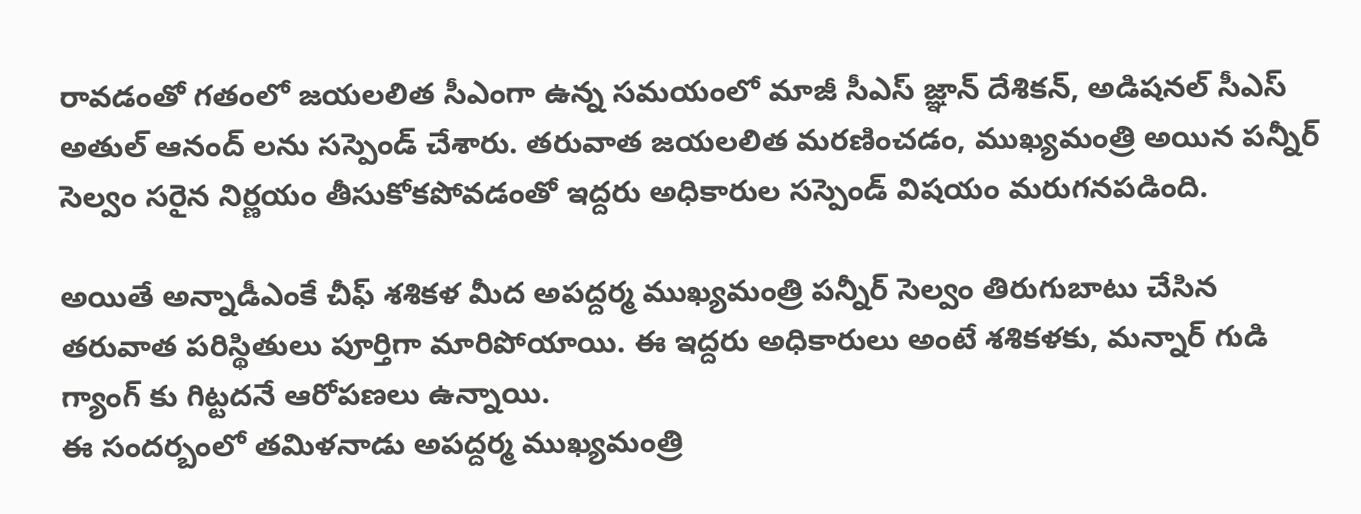రావడంతో గతంలో జయలలిత సీఎంగా ఉన్న సమయంలో మాజీ సీఎస్ జ్ఞాన్ దేశికన్, అడిషనల్ సీఎస్ అతుల్ ఆనంద్ లను సస్పెండ్ చేశారు. తరువాత జయలలిత మరణించడం, ముఖ్యమంత్రి అయిన పన్నీర్ సెల్వం సరైన నిర్ణయం తీసుకోకపోవడంతో ఇద్దరు అధికారుల సస్పెండ్ విషయం మరుగనపడింది.

అయితే అన్నాడీఎంకే చీఫ్ శశికళ మీద అపద్దర్మ ముఖ్యమంత్రి పన్నీర్ సెల్వం తిరుగుబాటు చేసిన తరువాత పరిస్థితులు పూర్తిగా మారిపోయాయి. ఈ ఇద్దరు అధికారులు అంటే శశికళకు, మన్నార్ గుడి గ్యాంగ్ కు గిట్టదనే ఆరోపణలు ఉన్నాయి.
ఈ సందర్బంలో తమిళనాడు అపద్దర్మ ముఖ్యమంత్రి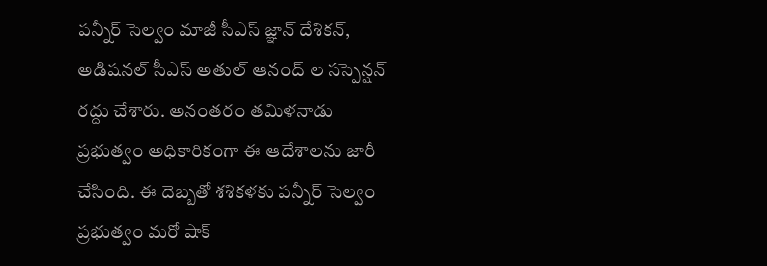పన్నీర్ సెల్వం మాజీ సీఎస్ జ్ఞాన్ దేశికన్, అడిషనల్ సీఎస్ అతుల్ ఆనంద్ ల సస్పెన్షన్ రద్దు చేశారు. అనంతరం తమిళనాడు ప్రభుత్వం అధికారికంగా ఈ ఆదేశాలను జారీ చేసింది. ఈ దెబ్బతో శశికళకు పన్నీర్ సెల్వం ప్రభుత్వం మరో షాక్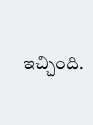ఇచ్చింది.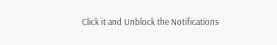Click it and Unblock the Notifications